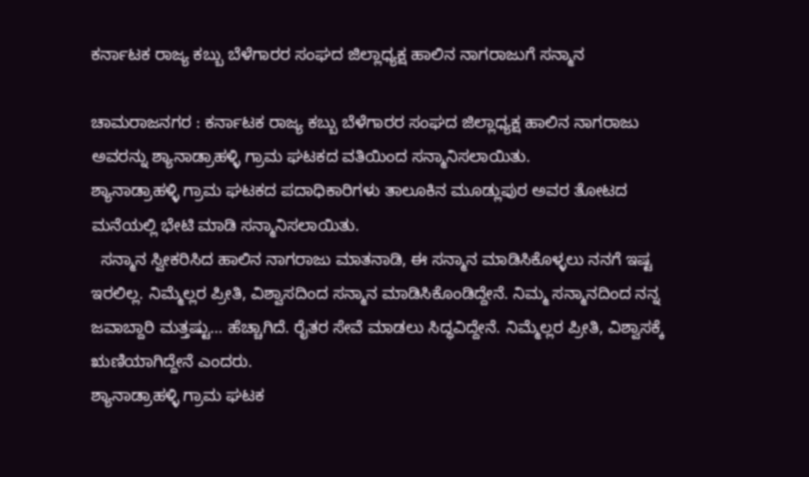ಕರ್ನಾಟಕ ರಾಜ್ಯ ಕಬ್ಬು ಬೆಳೆಗಾರರ ಸಂಘದ ಜಿಲ್ಲಾಧ್ಯಕ್ಷ ಹಾಲಿನ ನಾಗರಾಜುಗೆ ಸನ್ಮಾನ

ಚಾಮರಾಜನಗರ : ಕರ್ನಾಟಕ ರಾಜ್ಯ ಕಬ್ಬು ಬೆಳೆಗಾರರ ಸಂಘದ ಜಿಲ್ಲಾಧ್ಯಕ್ಷ ಹಾಲಿನ ನಾಗರಾಜು ಅವರನ್ನು ಶ್ಯಾನಾಡ್ರಾಹಳ್ಳಿ ಗ್ರಾಮ ಘಟಕದ ವತಿಯಿಂದ ಸನ್ಮಾನಿಸಲಾಯಿತು.
ಶ್ಯಾನಾಡ್ರಾಹಳ್ಳಿ ಗ್ರಾಮ ಘಟಕದ ಪದಾಧಿಕಾರಿಗಳು ತಾಲೂಕಿನ ಮೂಡ್ಲುಪುರ ಅವರ ತೋಟದ ಮನೆಯಲ್ಲಿ ಭೇಟಿ ಮಾಡಿ ಸನ್ಮಾನಿಸಲಾಯಿತು.
  ಸನ್ಮಾನ ಸ್ವೀಕರಿಸಿದ ಹಾಲಿನ ನಾಗರಾಜು ಮಾತನಾಡಿ, ಈ ಸನ್ಮಾನ ಮಾಡಿಸಿಕೊಳ್ಳಲು ನನಗೆ ಇಷ್ಟ ಇರಲಿಲ್ಲ. ನಿಮ್ಮೆಲ್ಲರ ಪ್ರೀತಿ, ವಿಶ್ವಾಸದಿಂದ ಸನ್ಮಾನ ಮಾಡಿಸಿಕೊಂಡಿದ್ದೇನೆ. ನಿಮ್ಮ ಸನ್ಮಾನದಿಂದ ನನ್ನ ಜವಾಬ್ದಾರಿ ಮತ್ತಷ್ಟು… ಹೆಚ್ಚಾಗಿದೆ. ರೈತರ ಸೇವೆ ಮಾಡಲು ಸಿದ್ಧವಿದ್ದೇನೆ. ನಿಮ್ಮೆಲ್ಲರ ಪ್ರೀತಿ, ವಿಶ್ವಾಸಕ್ಕೆ ಋಣಿಯಾಗಿದ್ದೇನೆ ಎಂದರು.
ಶ್ಯಾನಾಡ್ರಾಹಳ್ಳಿ ಗ್ರಾಮ ಘಟಕ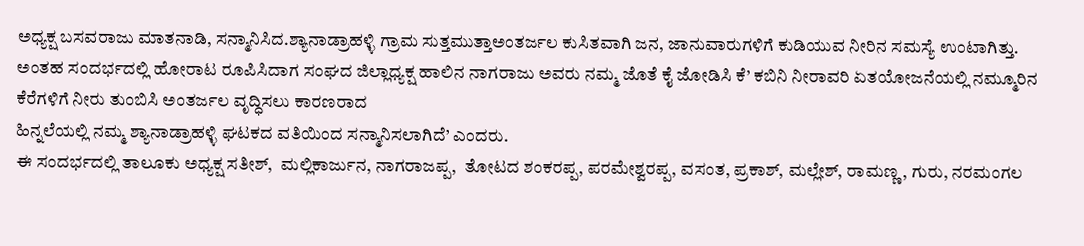ಅಧ್ಯಕ್ಷ ಬಸವರಾಜು ಮಾತನಾಡಿ, ಸನ್ಮಾನಿಸಿದ.ಶ್ಯಾನಾಡ್ರಾಹಳ್ಳಿ ಗ್ರಾಮ ಸುತ್ತಮುತ್ತಾಅಂತರ್ಜಲ ಕುಸಿತವಾಗಿ ಜನ, ಜಾನುವಾರುಗಳಿಗೆ ಕುಡಿಯುವ ನೀರಿನ ಸಮಸ್ಯೆ ಉಂಟಾಗಿತ್ತು. ಅಂತಹ ಸಂದರ್ಭದಲ್ಲಿ ಹೋರಾಟ ರೂಪಿಸಿದಾಗ ಸಂಘದ ಜಿಲ್ಲಾಧ್ಯಕ್ಷ ಹಾಲಿನ ನಾಗರಾಜು ಅವರು ನಮ್ಮ ಜೊತೆ ಕೈ ಜೋಡಿಸಿ ಕೆ’ ಕಬಿನಿ ನೀರಾವರಿ ಏತಯೋಜನೆಯಲ್ಲಿ ನಮ್ಮೂರಿನ ಕೆರೆಗಳಿಗೆ ನೀರು ತುಂಬಿಸಿ ಅಂತರ್ಜಲ ವೃದ್ಧಿಸಲು ಕಾರಣರಾದ
ಹಿನ್ನಲೆಯಲ್ಲಿ ನಮ್ಮ ಶ್ಯಾನಾಡ್ರಾಹಳ್ಳಿ ಘಟಕದ ವತಿಯಿಂದ ಸನ್ಮಾನಿಸಲಾಗಿದೆ’ ಎಂದರು.
ಈ ಸಂದರ್ಭದಲ್ಲಿ ತಾಲೂಕು ಅಧ್ಯಕ್ಷ ಸತೀಶ್,  ಮಲ್ಲಿಕಾರ್ಜುನ, ನಾಗರಾಜಪ್ಪ,  ತೋಟದ ಶಂಕರಪ್ಪ, ಪರಮೇಶ್ವರಪ್ಪ, ವಸಂತ, ಪ್ರಕಾಶ್, ಮಲ್ಲೇಶ್, ರಾಮಣ್ಣ, ಗುರು, ನರಮಂಗಲ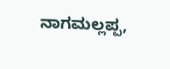ನಾಗಮಲ್ಲಪ್ಪ,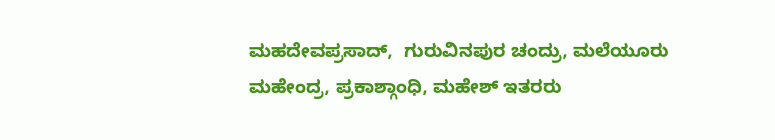ಮಹದೇವಪ್ರಸಾದ್,  ಗುರುವಿನಪುರ ಚಂದ್ರು, ಮಲೆಯೂರು ಮಹೇಂದ್ರ, ಪ್ರಕಾಶ್ಗಾಂಧಿ, ಮಹೇಶ್ ಇತರರು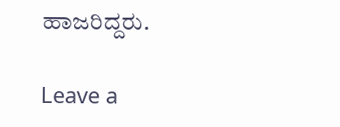ಹಾಜರಿದ್ದರು.

Leave a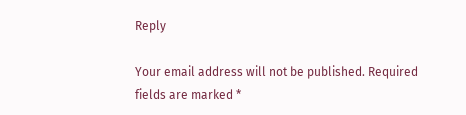Reply

Your email address will not be published. Required fields are marked *